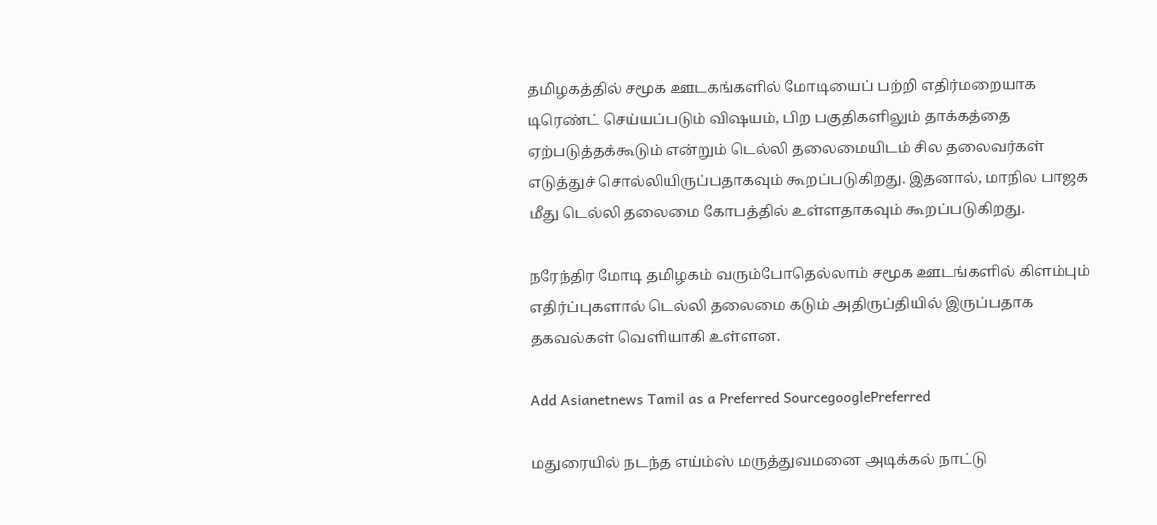தமிழகத்தில் சமூக ஊடகங்களில் மோடியைப் பற்றி எதிர்மறையாக டிரெண்ட் செய்யப்படும் விஷயம், பிற பகுதிகளிலும் தாக்கத்தை ஏற்படுத்தக்கூடும் என்றும் டெல்லி தலைமையிடம் சில தலைவர்கள் எடுத்துச் சொல்லியிருப்பதாகவும் கூறப்படுகிறது. இதனால், மாநில பாஜக மீது டெல்லி தலைமை கோபத்தில் உள்ளதாகவும் கூறப்படுகிறது.

நரேந்திர மோடி தமிழகம் வரும்போதெல்லாம் சமூக ஊடங்களில் கிளம்பும் எதிர்ப்புகளால் டெல்லி தலைமை கடும் அதிருப்தியில் இருப்பதாக தகவல்கள் வெளியாகி உள்ளன.

Add Asianetnews Tamil as a Preferred SourcegooglePreferred

மதுரையில் நடந்த எய்ம்ஸ் மருத்துவமனை அடிக்கல் நாட்டு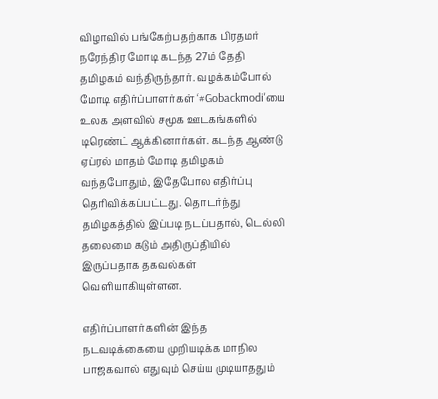விழாவில் பங்கேற்பதற்காக பிரதமர் நரேந்திர மோடி கடந்த 27ம் தேதி தமிழகம் வந்திருந்தார். வழக்கம்போல் மோடி எதிர்ப்பாளர்கள் ‘#Gobackmodi'யை உலக அளவில் சமூக ஊடகங்களில் டிரெண்ட் ஆக்கினார்கள். கடந்த ஆண்டு ஏப்ரல் மாதம் மோடி தமிழகம் வந்தபோதும், இதேபோல எதிர்ப்பு தெரிவிக்கப்பட்டது. தொடர்ந்து தமிழகத்தில் இப்படி நடப்பதால், டெல்லி தலைமை கடும் அதிருப்தியில் இருப்பதாக தகவல்கள் வெளியாகியுள்ளன.

எதிர்ப்பாளர்களின் இந்த நடவடிக்கையை முறியடிக்க மாநில பாஜகவால் எதுவும் செய்ய முடியாததும்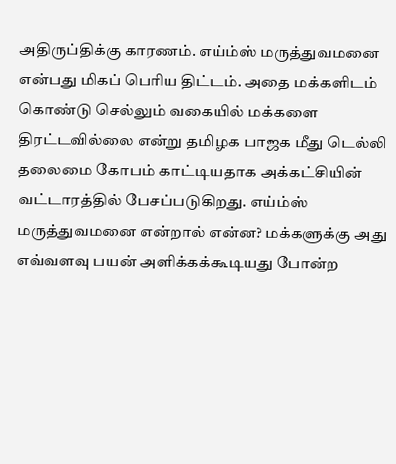அதிருப்திக்கு காரணம். எய்ம்ஸ் மருத்துவமனை என்பது மிகப் பெரிய திட்டம். அதை மக்களிடம் கொண்டு செல்லும் வகையில் மக்களை திரட்டவில்லை என்று தமிழக பாஜக மீது டெல்லி தலைமை கோபம் காட்டியதாக அக்கட்சியின் வட்டாரத்தில் பேசப்படுகிறது. எய்ம்ஸ் மருத்துவமனை என்றால் என்ன? மக்களுக்கு அது எவ்வளவு பயன் அளிக்கக்கூடியது போன்ற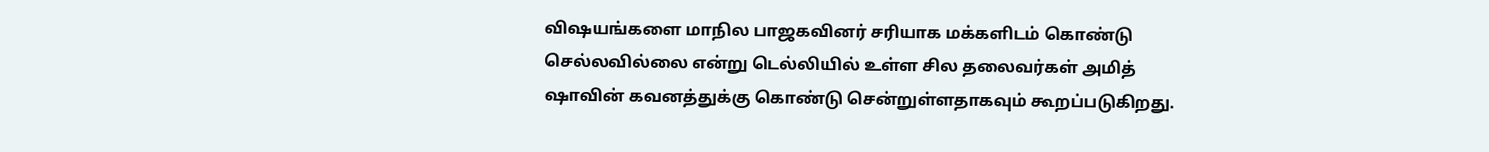விஷயங்களை மாநில பாஜகவினர் சரியாக மக்களிடம் கொண்டு செல்லவில்லை என்று டெல்லியில் உள்ள சில தலைவர்கள் அமித் ஷாவின் கவனத்துக்கு கொண்டு சென்றுள்ளதாகவும் கூறப்படுகிறது.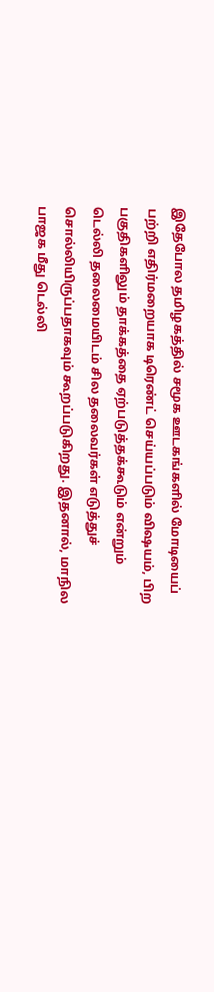இதேபோல தமிழகத்தில் சமூக ஊடகங்களில் மோடியைப் பற்றி எதிர்மறையாக டிரெண்ட் செய்யப்படும் விஷயம், பிற பகுதிகளிலும் தாக்கத்தை ஏற்படுத்தக்கூடும் என்றும் டெல்லி தலைமையிடம் சில தலைவர்கள் எடுத்துச் சொல்லியிருப்பதாகவும் கூறப்படுகிறது. இதனால், மாநில பாஜக மீது டெல்லி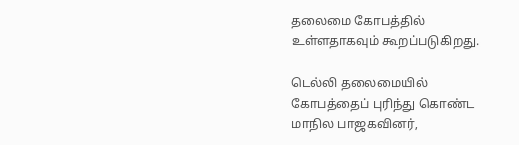தலைமை கோபத்தில் உள்ளதாகவும் கூறப்படுகிறது.

டெல்லி தலைமையில் கோபத்தைப் புரிந்து கொண்ட மாநில பாஜகவினர்,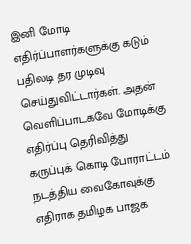இனி மோடி எதிர்ப்பாளர்களுக்கு கடும் பதிலடி தர முடிவு செய்துவிட்டார்கள். அதன் வெளிப்பாடகவே மோடிக்கு எதிர்ப்பு தெரிவித்து கருப்புக் கொடி போராட்டம் நடத்திய வைகோவுக்கு எதிராக தமிழக பாஜக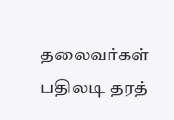தலைவர்கள் பதிலடி தரத்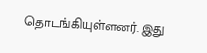தொடங்கியுள்ளனர். இது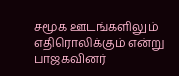சமூக ஊடங்களிலும் எதிரொலிக்கும் என்று பாஜகவினர்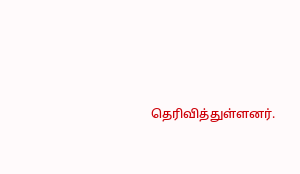தெரிவித்துள்ளனர்.